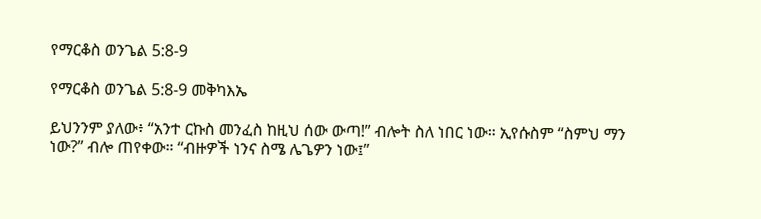የማርቆስ ወንጌል 5:8-9

የማርቆስ ወንጌል 5:8-9 መቅካእኤ

ይህንንም ያለው፥ “አንተ ርኩስ መንፈስ ከዚህ ሰው ውጣ!” ብሎት ስለ ነበር ነው። ኢየሱስም “ስምህ ማን ነው?” ብሎ ጠየቀው። “ብዙዎች ነንና ስሜ ሌጌዎን ነው፤”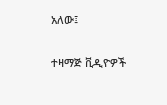አለው፤

ተዛማጅ ቪዲዮዎች